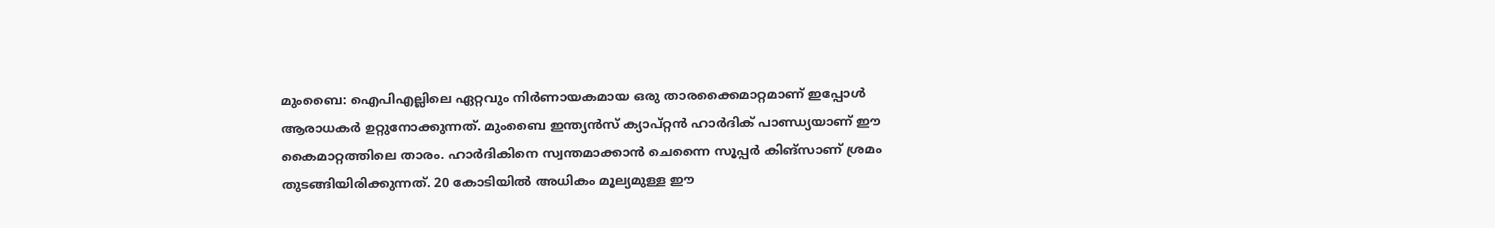മുംബൈ: ഐപിഎല്ലിലെ ഏറ്റവും നിർണായകമായ ഒരു താരക്കൈമാറ്റമാണ് ഇപ്പോൾ ആരാധകർ ഉറ്റുനോക്കുന്നത്. മുംബൈ ഇന്ത്യൻസ് ക്യാപ്റ്റൻ ഹാർദിക് പാണ്ഡ്യയാണ് ഈ കൈമാറ്റത്തിലെ താരം. ഹാർദികിനെ സ്വന്തമാക്കാൻ ചെന്നൈ സൂപ്പർ കിങ്‌സാണ് ശ്രമം തുടങ്ങിയിരിക്കുന്നത്. 20 കോടിയിൽ അധികം മൂല്യമുള്ള ഈ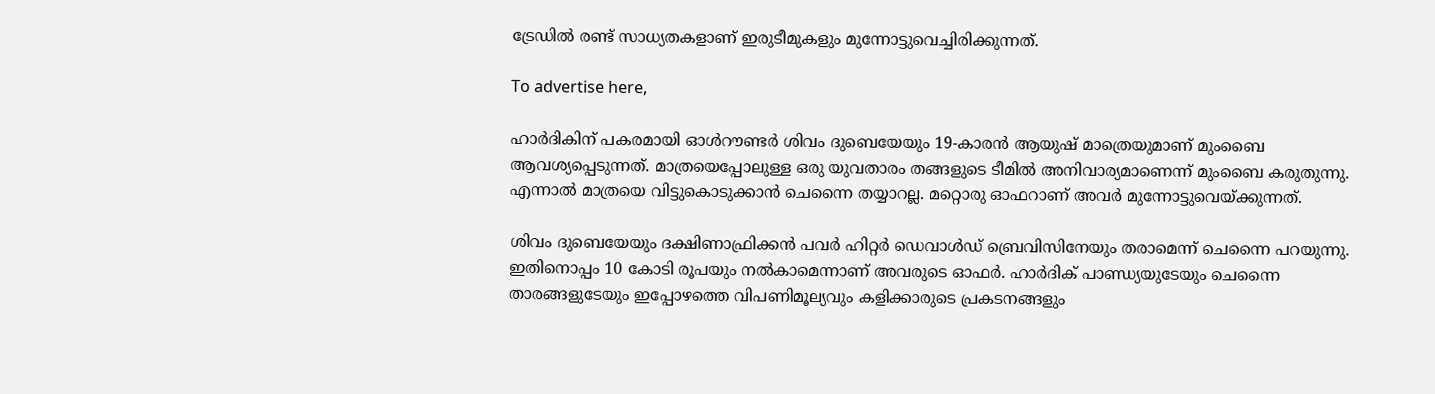ട്രേഡിൽ രണ്ട് സാധ്യതകളാണ് ഇരുടീമുകളും മുന്നോട്ടുവെച്ചിരിക്കുന്നത്.

To advertise here,

ഹാർദികിന് പകരമായി ഓൾറൗണ്ടർ ശിവം ദുബെയേയും 19-കാരൻ ആയുഷ് മാത്രെയുമാണ് മുംബൈ ആവശ്യപ്പെടുന്നത്. മാത്രയെപ്പോലുള്ള ഒരു യുവതാരം തങ്ങളുടെ ടീമിൽ അനിവാര്യമാണെന്ന് മുംബൈ കരുതുന്നു. എന്നാൽ മാത്രയെ വിട്ടുകൊടുക്കാൻ ചെന്നൈ തയ്യാറല്ല. മറ്റൊരു ഓഫറാണ് അവർ മുന്നോട്ടുവെയ്ക്കുന്നത്.

ശിവം ദുബെയേയും ദക്ഷിണാഫ്രിക്കൻ പവർ ഹിറ്റർ ഡെവാൾഡ് ബ്രെവിസിനേയും തരാമെന്ന് ചെന്നൈ പറയുന്നു. ഇതിനൊപ്പം 10 കോടി രൂപയും നൽകാമെന്നാണ് അവരുടെ ഓഫർ. ഹാർദിക് പാണ്ഡ്യയുടേയും ചെന്നൈ താരങ്ങളുടേയും ഇപ്പോഴത്തെ വിപണിമൂല്യവും കളിക്കാരുടെ പ്രകടനങ്ങളും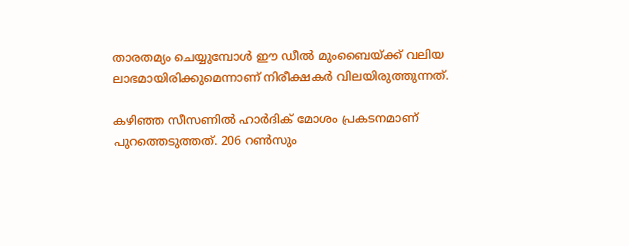താരതമ്യം ചെയ്യുമ്പോൾ ഈ ഡീൽ മുംബൈയ്ക്ക് വലിയ ലാഭമായിരിക്കുമെന്നാണ് നിരീക്ഷകർ വിലയിരുത്തുന്നത്.

കഴിഞ്ഞ സീസണിൽ ഹാർദിക് മോശം പ്രകടനമാണ് പുറത്തെടുത്തത്. 206 റൺസും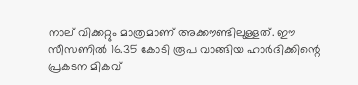നാല് വിക്കറ്റും മാത്രമാണ് അക്കൗണ്ടിലുള്ളത്. ഈ സീസണിൽ 16.35 കോടി രൂപ വാങ്ങിയ ഹാർദിക്കിന്റെ പ്രകടന മികവ്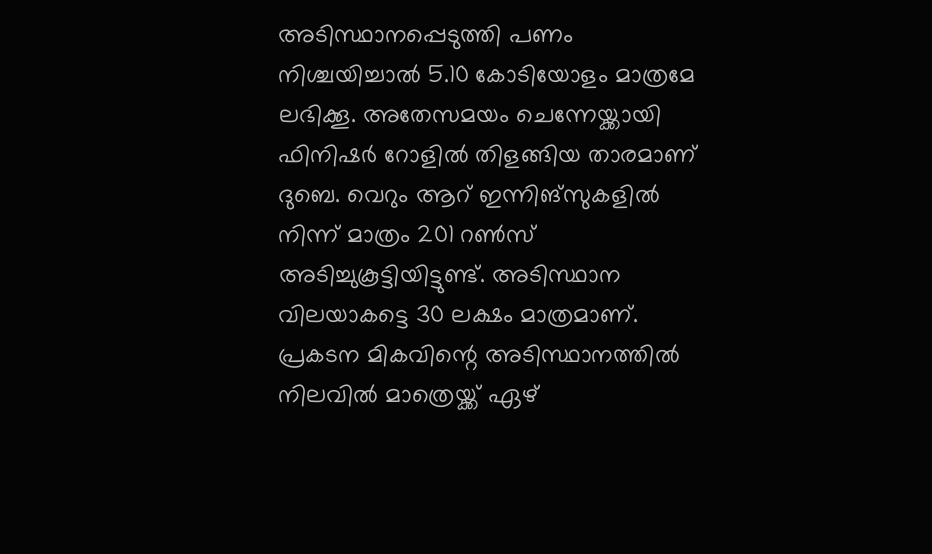അടിസ്ഥാനപ്പെടുത്തി പണം നിശ്ചയിച്ചാൽ 5.10 കോടിയോളം മാത്രമേ ലഭിക്കൂ. അതേസമയം ചെന്നേയ്ക്കായി ഫിനിഷർ റോളിൽ തിളങ്ങിയ താരമാണ് ദുബെ. വെറും ആറ് ഇന്നിങ്‌സുകളിൽ നിന്ന് മാത്രം 201 റൺസ് അടിച്ചുകൂട്ടിയിട്ടുണ്ട്. അടിസ്ഥാന വിലയാകട്ടെ 30 ലക്ഷം മാത്രമാണ്. പ്രകടന മികവിന്റെ അടിസ്ഥാനത്തിൽ നിലവിൽ മാത്രെയ്ക്ക് ഏഴ്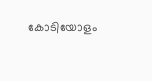കോടിയോളം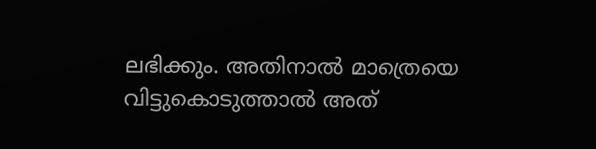ലഭിക്കും. അതിനാൽ മാത്രെയെ വിട്ടുകൊടുത്താൽ അത്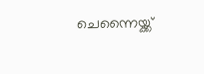ചെന്നൈയ്ക്ക്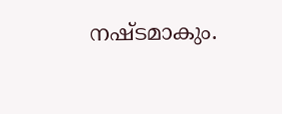നഷ്ടമാകും.